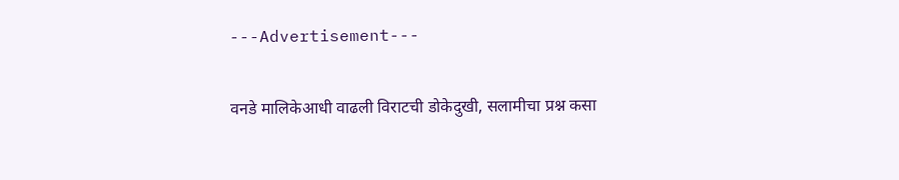---Advertisement---

वनडे मालिकेआधी वाढली विराटची डोकेदुखी, सलामीचा प्रश्न कसा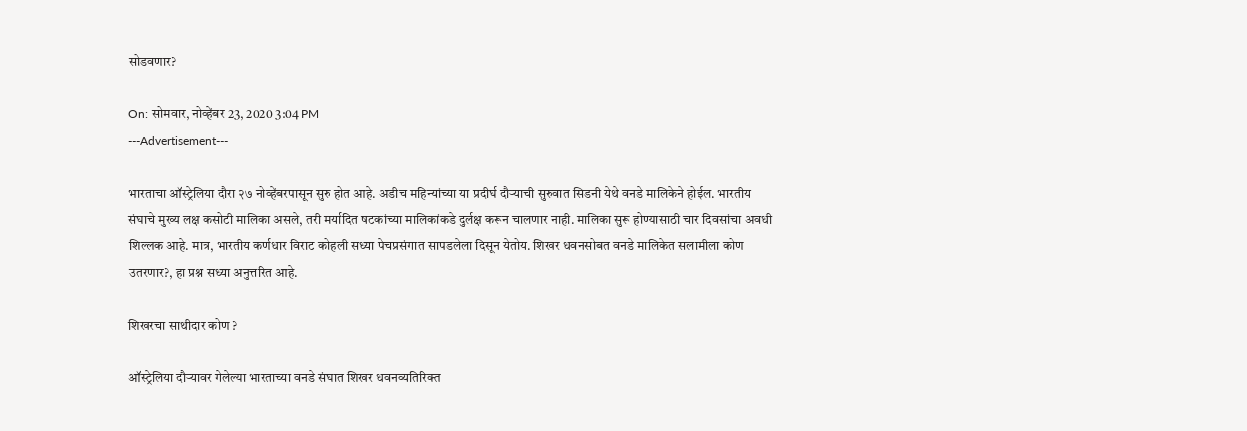सोडवणार?

On: सोमवार, नोव्हेंबर 23, 2020 3:04 PM
---Advertisement---

भारताचा ऑस्ट्रेलिया दौरा २७ नोव्हेंबरपासून सुरु होत आहे. अडीच महिन्यांच्या या प्रदीर्घ दौऱ्याची सुरुवात सिडनी येथे वनडे मालिकेने होईल. भारतीय संघाचे मुख्य लक्ष कसोटी मालिका असले, तरी मर्यादित षटकांच्या मालिकांकडे दुर्लक्ष करून चालणार नाही. मालिका सुरू होण्यासाठी चार दिवसांचा अवधी शिल्लक आहे. मात्र, भारतीय कर्णधार विराट कोहली सध्या पेचप्रसंगात सापडलेला दिसून येतोय. शिखर धवनसोबत वनडे मालिकेत सलामीला कोण उतरणार?, हा प्रश्न सध्या अनुत्तरित आहे.

शिखरचा साथीदार कोण ?

ऑस्ट्रेलिया दौऱ्यावर गेलेल्या भारताच्या वनडे संघात शिखर धवनव्यतिरिक्त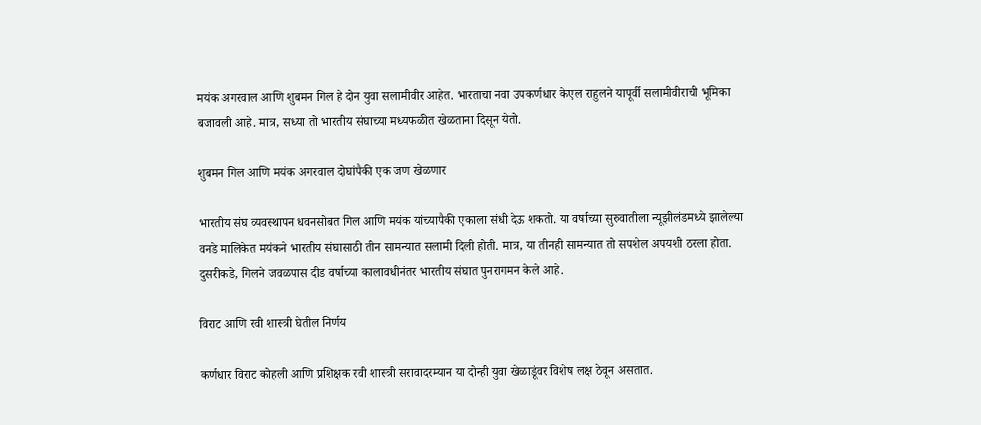मयंक अगरवाल आणि शुबमन गिल हे दोन युवा सलामीवीर आहेत. भारताचा नवा उपकर्णधार केएल राहुलने यापूर्वी सलामीवीराची भूमिका बजावली आहे. मात्र, सध्या तो भारतीय संघाच्या मध्यफळीत खेळताना दिसून येतो.

शुबमन गिल आणि मयंक अगरवाल दोघांपैकी एक जण खेळणार

भारतीय संघ व्यवस्थापन धवनसोबत गिल आणि मयंक यांच्यापैकी एकाला संधी देऊ शकतो. या वर्षाच्या सुरुवातीला न्यूझीलंडमध्ये झालेल्या वनडे मालिकेत मयंकने भारतीय संघासाठी तीन सामन्यात सलामी दिली होती. मात्र, या तीनही सामन्यात तो सपशेल अपयशी ठरला होता. दुसरीकडे, गिलने जवळपास दीड वर्षाच्या कालावधीनंतर भारतीय संघात पुनरागमन केले आहे.

विराट आणि रवी शास्त्री घेतील निर्णय

कर्णधार विराट कोहली आणि प्रशिक्षक रवी शास्त्री सरावादरम्यान या दोन्ही युवा खेळाडूंवर विशेष लक्ष ठेवून असतात.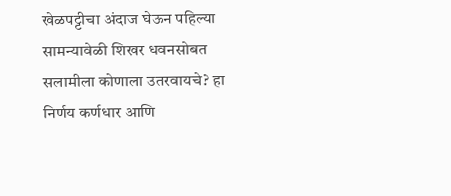खेळपट्टीचा अंदाज घेऊन पहिल्या सामन्यावेळी शिखर धवनसोबत सलामीला कोणाला उतरवायचे? हा निर्णय कर्णधार आणि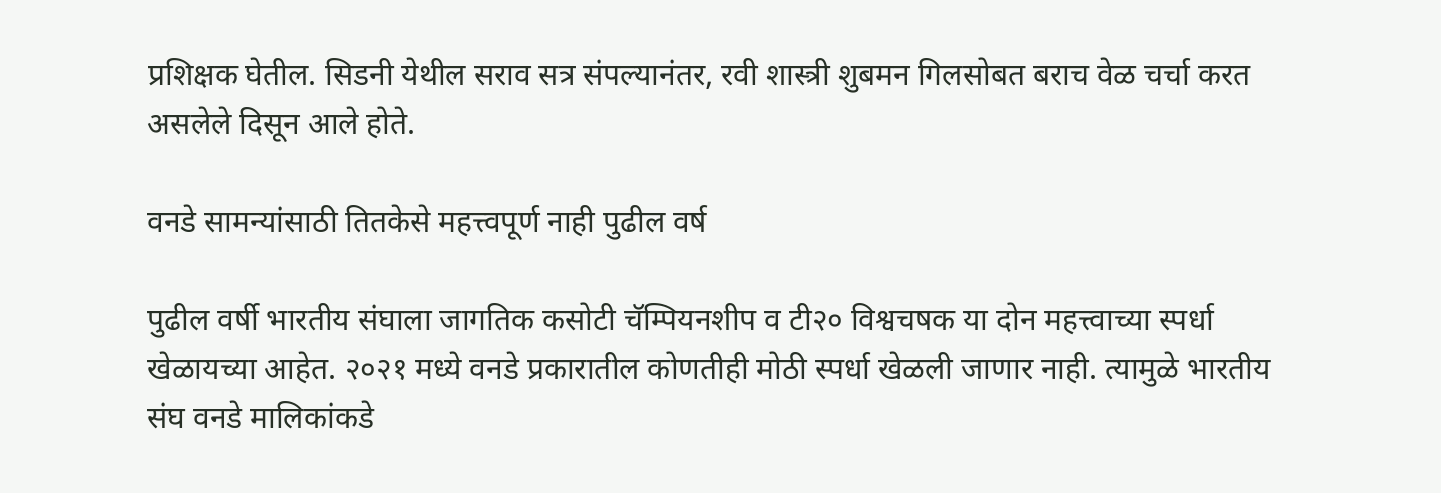प्रशिक्षक घेतील. सिडनी येथील सराव सत्र संपल्यानंतर, रवी शास्त्री शुबमन गिलसोबत बराच वेळ चर्चा करत असलेले दिसून आले होते.

वनडे सामन्यांसाठी तितकेसे महत्त्वपूर्ण नाही पुढील वर्ष

पुढील वर्षी भारतीय संघाला जागतिक कसोटी चॅम्पियनशीप व टी२० विश्वचषक या दोन महत्त्वाच्या स्पर्धा खेळायच्या आहेत. २०२१ मध्ये वनडे प्रकारातील कोणतीही मोठी स्पर्धा खेळली जाणार नाही. त्यामुळे भारतीय संघ वनडे मालिकांकडे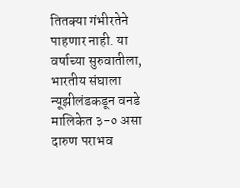तितक्या गंभीरतेने पाहणार नाही. या वर्षाच्या सुरुवातीला, भारतीय संघाला न्यूझीलंडकडून वनडे मालिकेत ३-० असा दारुण पराभव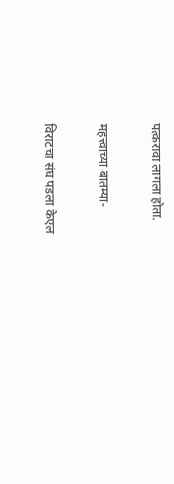पत्करावा लागला होता.

महत्त्वाच्या बातम्या-

विराटचा संघ पडला केएल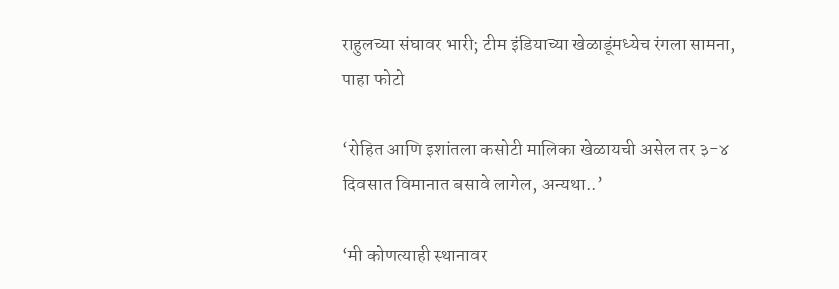राहुलच्या संघावर भारी; टीम इंडियाच्या खेळाडूंमध्येच रंगला सामना, पाहा फोटो

‘रोहित आणि इशांतला कसोटी मालिका खेळायची असेल तर ३-४ दिवसात विमानात बसावे लागेल, अन्यथा..’

‘मी कोणत्याही स्थानावर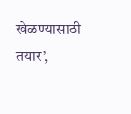खेळण्यासाठी तयार’,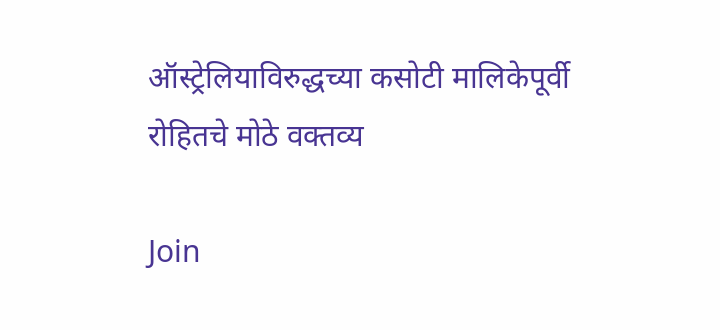ऑस्ट्रेलियाविरुद्धच्या कसोटी मालिकेपूर्वी रोहितचे मोठे वक्तव्य

Join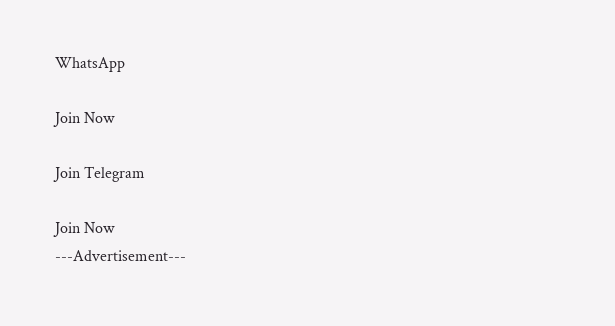WhatsApp

Join Now

Join Telegram

Join Now
---Advertisement---